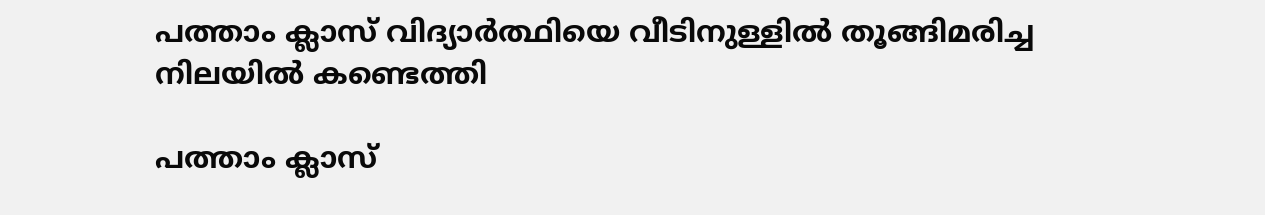പത്താം ക്ലാസ് വിദ്യാർത്ഥിയെ വീടിനുള്ളിൽ തൂങ്ങിമരിച്ച നിലയിൽ കണ്ടെത്തി

പത്താം ക്ലാസ്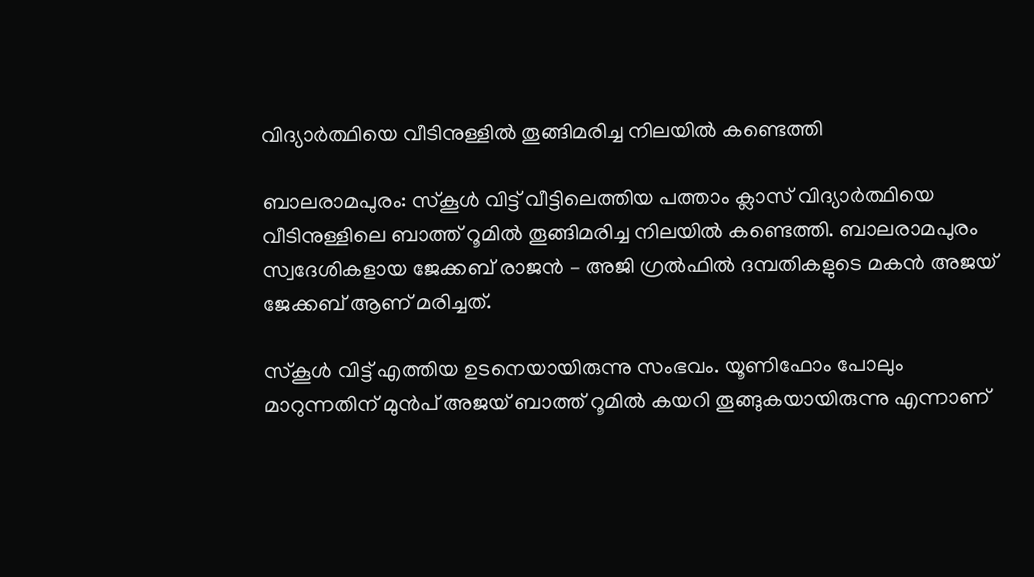വിദ്യാർത്ഥിയെ വീടിനുള്ളിൽ തൂങ്ങിമരിച്ച നിലയിൽ കണ്ടെത്തി

ബാലരാമപുരം: സ്കൂൾ വിട്ട് വീട്ടിലെത്തിയ പത്താം ക്ലാസ് വിദ്യാർത്ഥിയെ വീടിനുള്ളിലെ ബാത്ത് റൂമിൽ തൂങ്ങിമരിച്ച നിലയിൽ കണ്ടെത്തി. ബാലരാമപുരം സ്വദേശികളായ ജേക്കബ് രാജൻ – അജി ഗ്രൽഫിൽ ദമ്പതികളുടെ മകൻ അജയ് ജേക്കബ് ആണ് മരിച്ചത്.

സ്കൂൾ വിട്ട് എത്തിയ ഉടനെയായിരുന്നു സംഭവം. യൂണിഫോം പോലും മാറുന്നതിന് മുൻപ് അജയ് ബാത്ത് റൂമിൽ കയറി തൂങ്ങുകയായിരുന്നു എന്നാണ്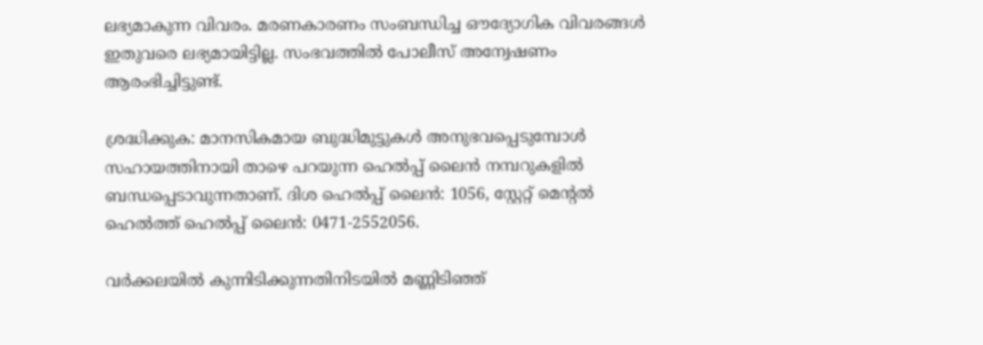ലഭ്യമാകുന്ന വിവരം. മരണകാരണം സംബന്ധിച്ച ഔദ്യോഗിക വിവരങ്ങൾ ഇതുവരെ ലഭ്യമായിട്ടില്ല. സംഭവത്തിൽ പോലീസ് അന്വേഷണം ആരംഭിച്ചിട്ടുണ്ട്.

ശ്രദ്ധിക്കുക: മാനസികമായ ബുദ്ധിമുട്ടുകൾ അനുഭവപ്പെടുമ്പോൾ സഹായത്തിനായി താഴെ പറയുന്ന ഹെൽപ്പ് ലൈൻ നമ്പറുകളിൽ ബന്ധപ്പെടാവുന്നതാണ്. ദിശ ഹെൽപ്പ് ലൈൻ: 1056, സ്റ്റേറ്റ് മെന്റൽ ഹെൽത്ത് ഹെൽപ്പ് ലൈൻ: 0471-2552056.

വർക്കലയിൽ കുന്നിടിക്കുന്നതിനിടയിൽ മണ്ണിടിഞ്ഞ്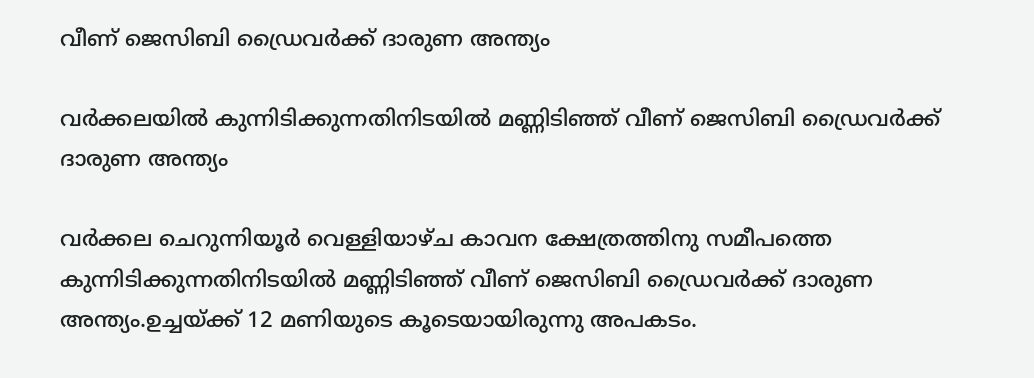വീണ് ജെസിബി ഡ്രൈവർക്ക് ദാരുണ അന്ത്യം

വർക്കലയിൽ കുന്നിടിക്കുന്നതിനിടയിൽ മണ്ണിടിഞ്ഞ് വീണ് ജെസിബി ഡ്രൈവർക്ക് ദാരുണ അന്ത്യം

വർക്കല ചെറുന്നിയൂർ വെള്ളിയാഴ്ച കാവന ക്ഷേത്രത്തിനു സമീപത്തെ കുന്നിടിക്കുന്നതിനിടയിൽ മണ്ണിടിഞ്ഞ് വീണ് ജെസിബി ഡ്രൈവർക്ക് ദാരുണ അന്ത്യം.ഉച്ചയ്ക്ക് 12 മണിയുടെ കൂടെയായിരുന്നു അപകടം.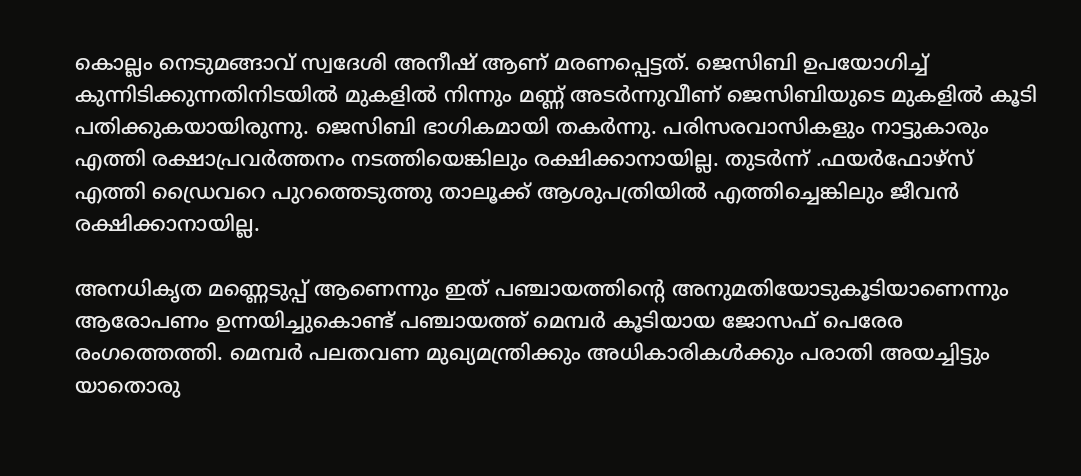കൊല്ലം നെടുമങ്ങാവ് സ്വദേശി അനീഷ് ആണ് മരണപ്പെട്ടത്. ജെസിബി ഉപയോഗിച്ച് കുന്നിടിക്കുന്നതിനിടയിൽ മുകളിൽ നിന്നും മണ്ണ് അടർന്നുവീണ് ജെസിബിയുടെ മുകളിൽ കൂടി പതിക്കുകയായിരുന്നു. ജെസിബി ഭാഗികമായി തകർന്നു. പരിസരവാസികളും നാട്ടുകാരും എത്തി രക്ഷാപ്രവർത്തനം നടത്തിയെങ്കിലും രക്ഷിക്കാനായില്ല. തുടർന്ന് .ഫയർഫോഴ്സ് എത്തി ഡ്രൈവറെ പുറത്തെടുത്തു താലൂക്ക് ആശുപത്രിയിൽ എത്തിച്ചെങ്കിലും ജീവൻ രക്ഷിക്കാനായില്ല.

അനധികൃത മണ്ണെടുപ്പ് ആണെന്നും ഇത് പഞ്ചായത്തിന്റെ അനുമതിയോടുകൂടിയാണെന്നും ആരോപണം ഉന്നയിച്ചുകൊണ്ട് പഞ്ചായത്ത് മെമ്പർ കൂടിയായ ജോസഫ് പെരേര രംഗത്തെത്തി. മെമ്പർ പലതവണ മുഖ്യമന്ത്രിക്കും അധികാരികൾക്കും പരാതി അയച്ചിട്ടും യാതൊരു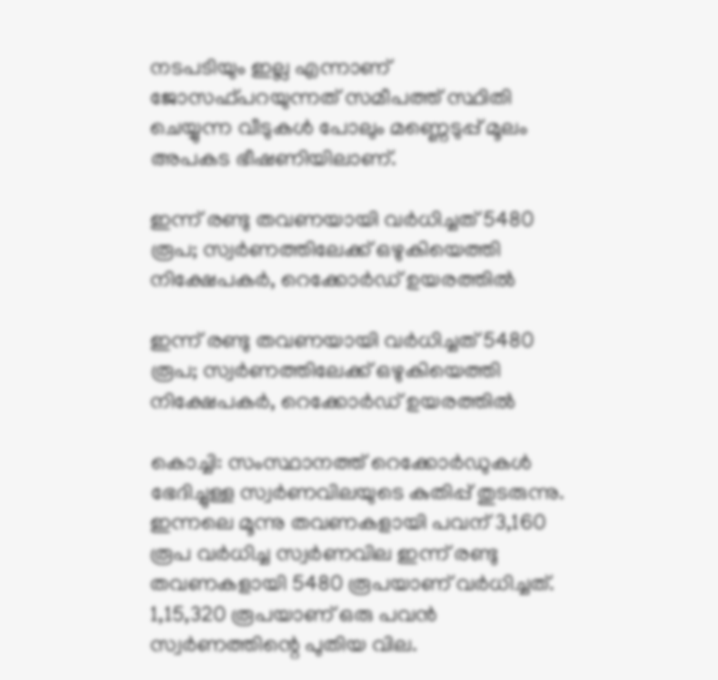നടപടിയും ഇല്ല എന്നാണ് ജോസഫ്പറയുന്നത് സമീപത്ത് സ്ഥിതി ചെയ്യുന്ന വീടുകൾ പോലും മണ്ണെടുപ്പ് മൂലം അപകട ഭീഷണിയിലാണ്.

ഇന്ന് രണ്ടു തവണയായി വര്‍ധിച്ചത് 5480 രൂപ; സ്വര്‍ണത്തിലേക്ക് ഒഴുകിയെത്തി നിക്ഷേപകര്‍, റെക്കോര്‍ഡ് ഉയരത്തില്‍

ഇന്ന് രണ്ടു തവണയായി വര്‍ധിച്ചത് 5480 രൂപ; സ്വര്‍ണത്തിലേക്ക് ഒഴുകിയെത്തി നിക്ഷേപകര്‍, റെക്കോര്‍ഡ് ഉയരത്തില്‍

കൊച്ചി: സംസ്ഥാനത്ത് റെക്കോര്‍ഡുകള്‍ ഭേദിച്ചുള്ള സ്വര്‍ണവിലയുടെ കുതിപ്പ് തുടരുന്നു. ഇന്നലെ മൂന്നു തവണകളായി പവന് 3,160 രൂപ വര്‍ധിച്ച സ്വര്‍ണവില ഇന്ന് രണ്ടു തവണകളായി 5480 രൂപയാണ് വര്‍ധിച്ചത്. 1,15,320 രൂപയാണ് ഒരു പവന്‍ സ്വര്‍ണത്തിന്റെ പുതിയ വില.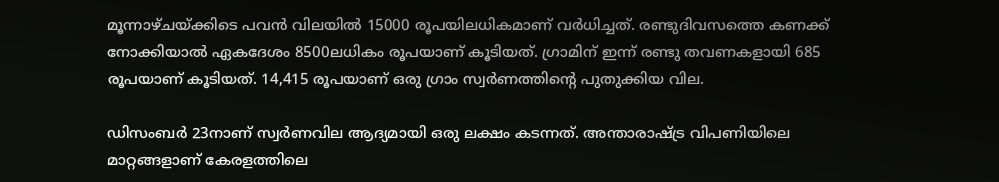മൂന്നാഴ്ചയ്ക്കിടെ പവന്‍ വിലയില്‍ 15000 രൂപയിലധികമാണ് വര്‍ധിച്ചത്. രണ്ടുദിവസത്തെ കണക്ക് നോക്കിയാല്‍ ഏകദേശം 8500ലധികം രൂപയാണ് കൂടിയത്. ഗ്രാമിന് ഇന്ന് രണ്ടു തവണകളായി 685 രൂപയാണ് കൂടിയത്. 14,415 രൂപയാണ് ഒരു ഗ്രാം സ്വര്‍ണത്തിന്റെ പുതുക്കിയ വില.

ഡിസംബര്‍ 23നാണ് സ്വര്‍ണവില ആദ്യമായി ഒരു ലക്ഷം കടന്നത്. അന്താരാഷ്ട്ര വിപണിയിലെ മാറ്റങ്ങളാണ് കേരളത്തിലെ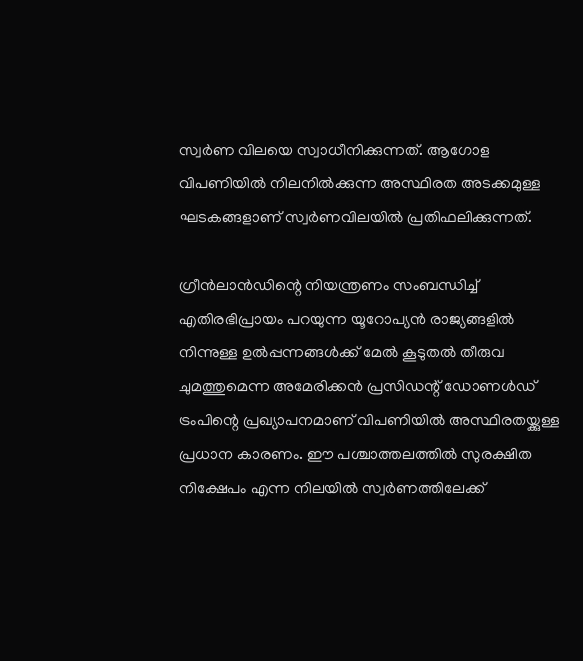സ്വര്‍ണ വിലയെ സ്വാധീനിക്കുന്നത്. ആഗോള വിപണിയില്‍ നിലനില്‍ക്കുന്ന അസ്ഥിരത അടക്കമുള്ള ഘടകങ്ങളാണ് സ്വര്‍ണവിലയില്‍ പ്രതിഫലിക്കുന്നത്.

ഗ്രീന്‍ലാന്‍ഡിന്റെ നിയന്ത്രണം സംബന്ധിച്ച് എതിരഭിപ്രായം പറയുന്ന യൂറോപ്യന്‍ രാജ്യങ്ങളില്‍ നിന്നുള്ള ഉല്‍പ്പന്നങ്ങള്‍ക്ക് മേല്‍ കൂടുതല്‍ തീരുവ ചുമത്തുമെന്ന അമേരിക്കന്‍ പ്രസിഡന്റ് ഡോണള്‍ഡ് ട്രംപിന്റെ പ്രഖ്യാപനമാണ് വിപണിയില്‍ അസ്ഥിരതയ്ക്കുള്ള പ്രധാന കാരണം. ഈ പശ്ചാത്തലത്തില്‍ സുരക്ഷിത നിക്ഷേപം എന്ന നിലയില്‍ സ്വര്‍ണത്തിലേക്ക്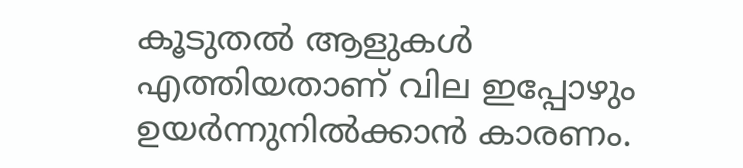കൂടുതല്‍ ആളുകള്‍ എത്തിയതാണ് വില ഇപ്പോഴും ഉയര്‍ന്നുനില്‍ക്കാന്‍ കാരണം.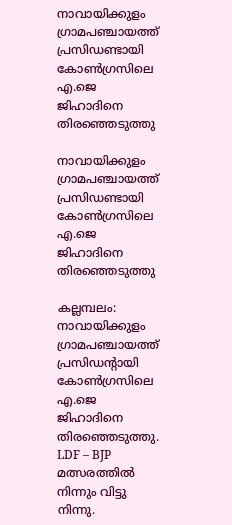നാവായിക്കുളം ഗ്രാമപഞ്ചായത്ത് പ്രസിഡണ്ടായി കോൺഗ്രസിലെ എ.ജെ ജിഹാദിനെ തിരഞ്ഞെടുത്തു

നാവായിക്കുളം ഗ്രാമപഞ്ചായത്ത് പ്രസിഡണ്ടായി കോൺഗ്രസിലെ എ.ജെ ജിഹാദിനെ തിരഞ്ഞെടുത്തു

കല്ലമ്പലം: നാവായിക്കുളം ഗ്രാമപഞ്ചായത്ത് പ്രസിഡന്റായി കോൺഗ്രസിലെ എ.ജെ ജിഹാദിനെ തിരഞ്ഞെടുത്തു. LDF – BJP മത്സരത്തിൽ നിന്നും വിട്ടു നിന്നു.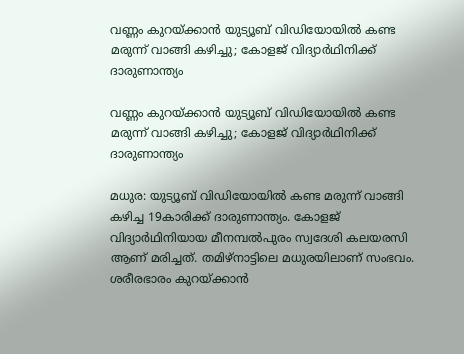വണ്ണം കുറയ്ക്കാൻ യുട്യൂബ് വിഡിയോയില്‍ കണ്ട മരുന്ന് വാങ്ങി കഴിച്ചു; കോളജ് വിദ്യാര്‍ഥിനിക്ക് ദാരുണാന്ത്യം

വണ്ണം കുറയ്ക്കാൻ യുട്യൂബ് വിഡിയോയില്‍ കണ്ട മരുന്ന് വാങ്ങി കഴിച്ചു; കോളജ് വിദ്യാര്‍ഥിനിക്ക് ദാരുണാന്ത്യം

മധുര: യുട്യൂബ് വിഡിയോയില്‍ കണ്ട മരുന്ന് വാങ്ങി കഴിച്ച 19കാരിക്ക് ദാരുണാന്ത്യം. കോളജ് വിദ്യാര്‍ഥിനിയായ മീനമ്പല്‍പുരം സ്വദേശി കലയരസി ആണ് മരിച്ചത്. തമിഴ്‌നാട്ടിലെ മധുരയിലാണ് സംഭവം. ശരീരഭാരം കുറയ്ക്കാന്‍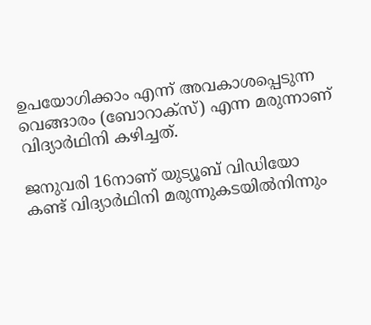ഉപയോഗിക്കാം എന്ന് അവകാശപ്പെടുന്ന വെങ്ങാരം (ബോറാക്‌സ്) എന്ന മരുന്നാണ് വിദ്യാര്‍ഥിനി കഴിച്ചത്.

ജനുവരി 16നാണ് യുട്യൂബ് വിഡിയോ കണ്ട് വിദ്യാര്‍ഥിനി മരുന്നുകടയില്‍നിന്നും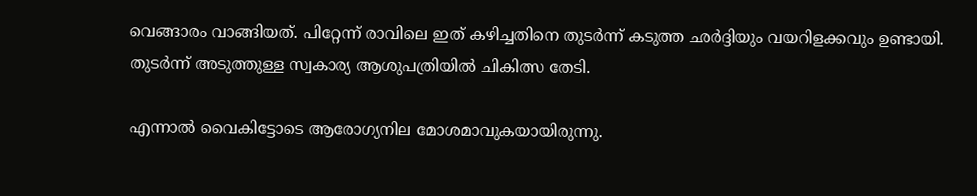വെങ്ങാരം വാങ്ങിയത്. പിറ്റേന്ന് രാവിലെ ഇത് കഴിച്ചതിനെ തുടര്‍ന്ന് കടുത്ത ഛര്‍ദ്ദിയും വയറിളക്കവും ഉണ്ടായി. തുടര്‍ന്ന് അടുത്തുള്ള സ്വകാര്യ ആശുപത്രിയില്‍ ചികിത്സ തേടി.

എന്നാല്‍ വൈകിട്ടോടെ ആരോഗ്യനില മോശമാവുകയായിരുന്നു.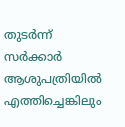തുടര്‍ന്ന് സര്‍ക്കാര്‍ ആശുപത്രിയില്‍ എത്തിച്ചെങ്കിലും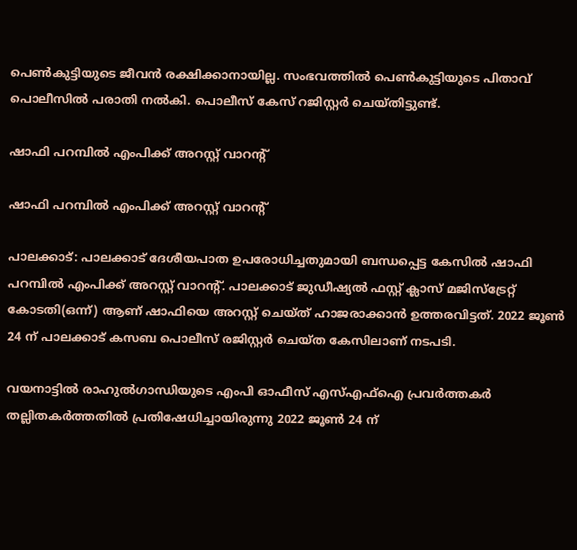പെണ്‍കുട്ടിയുടെ ജീവന്‍ രക്ഷിക്കാനായില്ല. സംഭവത്തില്‍ പെണ്‍കുട്ടിയുടെ പിതാവ് പൊലീസില്‍ പരാതി നല്‍കി. പൊലീസ് കേസ് റജിസ്റ്റര്‍ ചെയ്തിട്ടുണ്ട്.

ഷാഫി പറമ്പില്‍ എംപിക്ക് അറസ്റ്റ് വാറന്റ്

ഷാഫി പറമ്പില്‍ എംപിക്ക് അറസ്റ്റ് വാറന്റ്

പാലക്കാട്: പാലക്കാട് ദേശീയപാത ഉപരോധിച്ചതുമായി ബന്ധപ്പെട്ട കേസില്‍ ഷാഫി പറമ്പില്‍ എംപിക്ക് അറസ്റ്റ് വാറന്റ്. പാലക്കാട് ജുഡീഷ്യല്‍ ഫസ്റ്റ് ക്ലാസ് മജിസ്ട്രേറ്റ് കോടതി(ഒന്ന്) ആണ് ഷാഫിയെ അറസ്റ്റ് ചെയ്ത് ഹാജരാക്കാന്‍ ഉത്തരവിട്ടത്. 2022 ജൂണ്‍ 24 ന് പാലക്കാട് കസബ പൊലീസ് രജിസ്റ്റര്‍ ചെയ്ത കേസിലാണ് നടപടി.

വയനാട്ടില്‍ രാഹുല്‍ഗാന്ധിയുടെ എംപി ഓഫീസ് എസ്എഫ്ഐ പ്രവര്‍ത്തകര്‍ തല്ലിതകര്‍ത്തതില്‍ പ്രതിഷേധിച്ചായിരുന്നു 2022 ജൂണ്‍ 24 ന്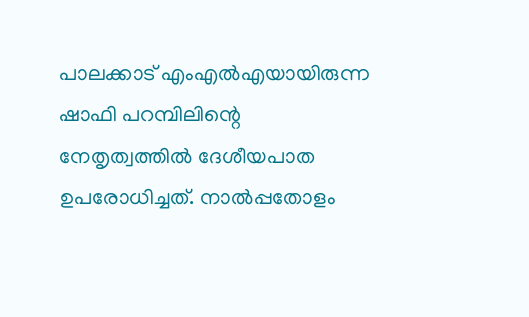പാലക്കാട് എംഎല്‍എയായിരുന്ന ഷാഫി പറമ്പിലിന്റെ നേതൃത്വത്തില്‍ ദേശീയപാത ഉപരോധിച്ചത്. നാല്‍പ്പതോളം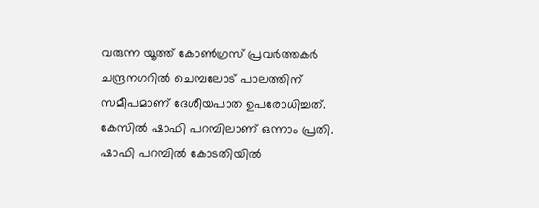വരുന്ന യൂത്ത് കോണ്‍ഗ്രസ് പ്രവര്‍ത്തകര്‍ ചന്ദ്രനഗറില്‍ ചെമ്പലോട് പാലത്തിന് സമീപമാണ് ദേശീയപാത ഉപരോധിച്ചത്. കേസില്‍ ഷാഫി പറമ്പിലാണ് ഒന്നാം പ്രതി. ഷാഫി പറമ്പില്‍ കോടതിയില്‍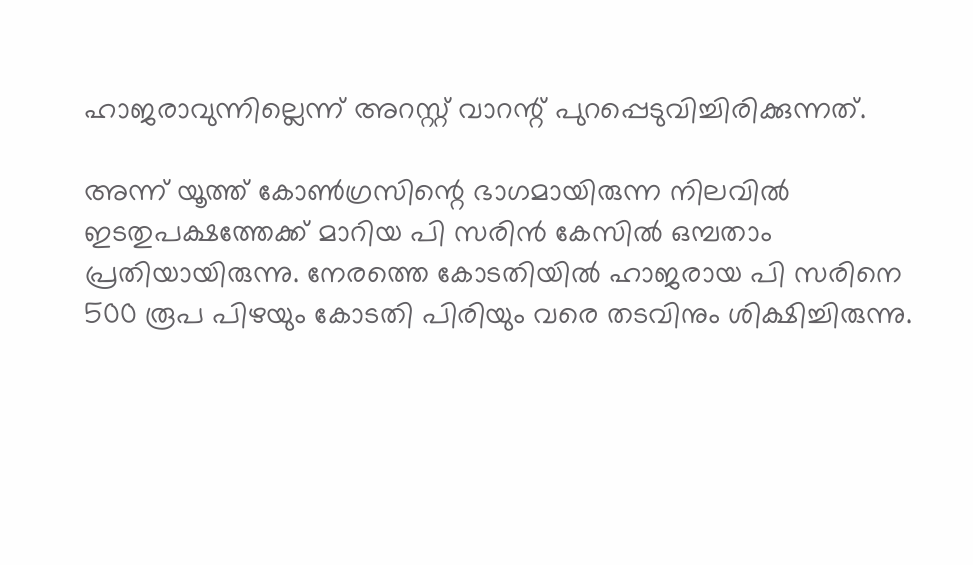ഹാജരാവുന്നില്ലെന്ന് അറസ്റ്റ് വാറന്റ് പുറപ്പെടുവിച്ചിരിക്കുന്നത്.

അന്ന് യൂത്ത് കോണ്‍ഗ്രസിന്റെ ഭാഗമായിരുന്ന നിലവില്‍ ഇടതുപക്ഷത്തേക്ക് മാറിയ പി സരിന്‍ കേസില്‍ ഒമ്പതാം പ്രതിയായിരുന്നു. നേരത്തെ കോടതിയില്‍ ഹാജരായ പി സരിനെ 500 രൂപ പിഴയും കോടതി പിരിയും വരെ തടവിനും ശിക്ഷിച്ചിരുന്നു.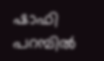ഷാഫി പറമ്പില്‍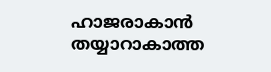ഹാജരാകാന്‍ തയ്യാറാകാത്ത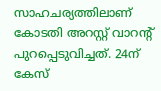സാഹചര്യത്തിലാണ് കോടതി അറസ്റ്റ് വാറന്റ് പുറപ്പെടുവിച്ചത്. 24ന് കേസ്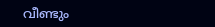വീണ്ടും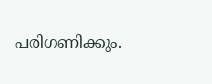പരിഗണിക്കും.